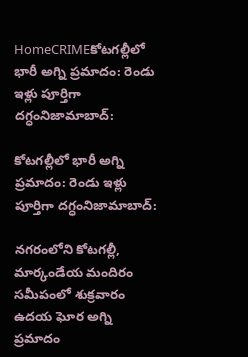HomeCRIMEకోటగల్లీలో భారీ అగ్ని ప్రమాదం: రెండు ఇళ్లు పూర్తిగా దగ్ధంనిజామాబాద్:

కోటగల్లీలో భారీ అగ్ని ప్రమాదం: రెండు ఇళ్లు పూర్తిగా దగ్ధంనిజామాబాద్:

నగరంలోని కోటగల్లీ, మార్కండేయ మందిరం సమీపంలో శుక్రవారం ఉదయ ఘోర అగ్ని ప్రమాదం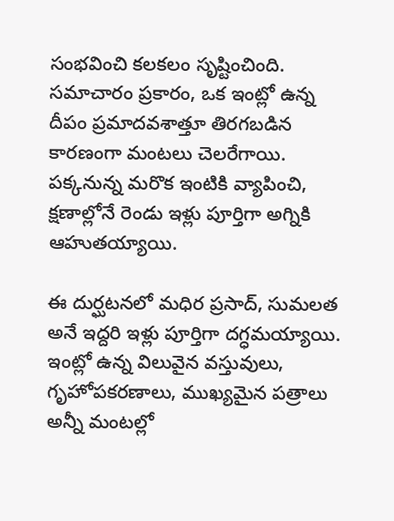సంభవించి కలకలం సృష్టించింది. సమాచారం ప్రకారం, ఒక ఇంట్లో ఉన్న దీపం ప్రమాదవశాత్తూ తిరగబడిన కారణంగా మంటలు చెలరేగాయి. పక్కనున్న మరొక ఇంటికి వ్యాపించి, క్షణాల్లోనే రెండు ఇళ్లు పూర్తిగా అగ్నికి ఆహుతయ్యాయి.

ఈ దుర్ఘటనలో మధిర ప్రసాద్, సుమలత అనే ఇద్దరి ఇళ్లు పూర్తిగా దగ్ధమయ్యాయి. ఇంట్లో ఉన్న విలువైన వస్తువులు, గృహోపకరణాలు, ముఖ్యమైన పత్రాలు అన్నీ మంటల్లో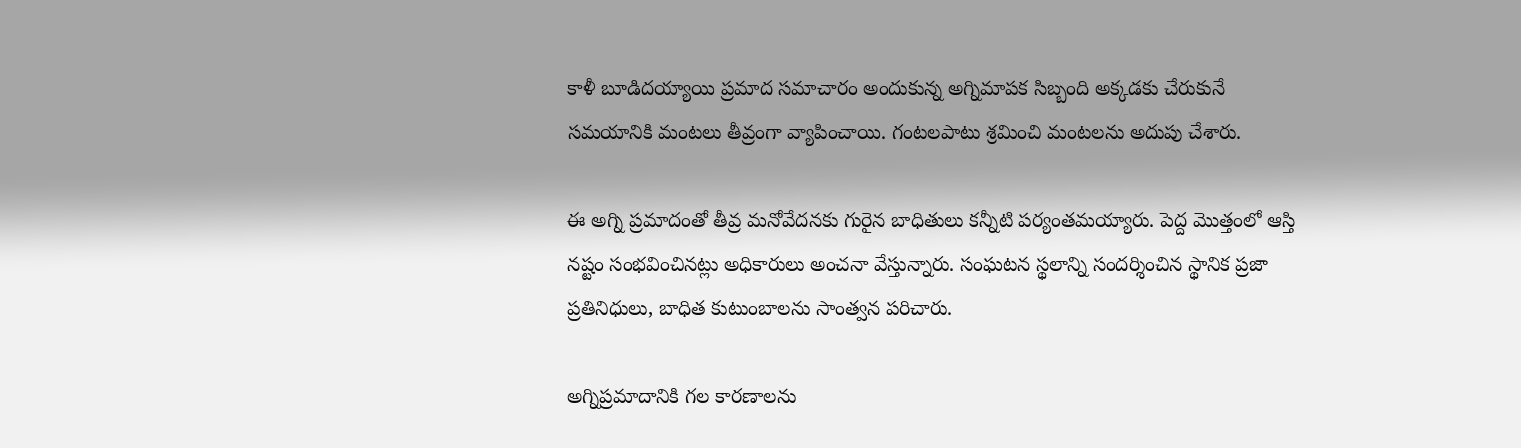కాళీ బూడిదయ్యాయి ప్రమాద సమాచారం అందుకున్న అగ్నిమాపక సిబ్బంది అక్కడకు చేరుకునే సమయానికి మంటలు తీవ్రంగా వ్యాపించాయి. గంటలపాటు శ్రమించి మంటలను అదుపు చేశారు.

ఈ అగ్ని ప్రమాదంతో తీవ్ర మనోవేదనకు గురైన బాధితులు కన్నీటి పర్యంతమయ్యారు. పెద్ద మొత్తంలో ఆస్తి నష్టం సంభవించినట్లు అధికారులు అంచనా వేస్తున్నారు. సంఘటన స్థలాన్ని సందర్శించిన స్థానిక ప్రజా ప్రతినిధులు, బాధిత కుటుంబాలను సాంత్వన పరిచారు.

అగ్నిప్రమాదానికి గల కారణాలను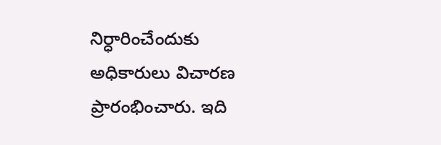నిర్ధారించేందుకు అధికారులు విచారణ ప్రారంభించారు. ఇది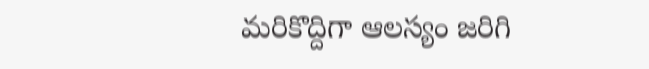మరికొద్దిగా ఆలస్యం జరిగి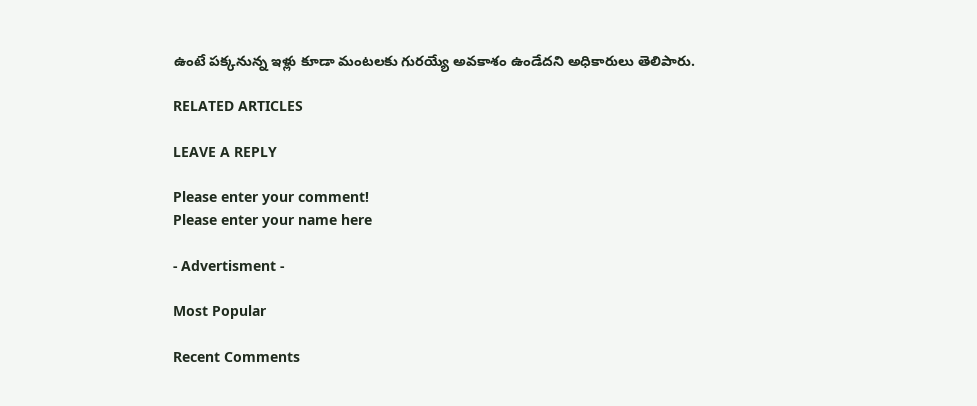ఉంటే పక్కనున్న ఇళ్లు కూడా మంటలకు గురయ్యే అవకాశం ఉండేదని అధికారులు తెలిపారు.

RELATED ARTICLES

LEAVE A REPLY

Please enter your comment!
Please enter your name here

- Advertisment -

Most Popular

Recent Comments